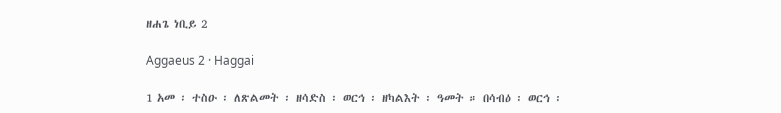ዘሐጌ ነቢይ 2

Aggaeus 2 · Haggai

1 አመ ፡ ተስዑ ፡ ለጽልመት ፡ ዘሳድስ ፡ ወርኅ ፡ ዘካልእት ፡ ዓመት ። በሳብዕ ፡ ወርኅ ፡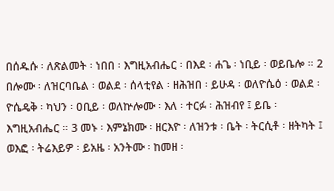በሰዱሱ ፡ ለጽልመት ፡ ነበበ ፡ እግዚአብሔር ፡ በእደ ፡ ሐጌ ፡ ነቢይ ፡ ወይቤሎ ። 2 በሎሙ ፡ ለዝርባቤል ፡ ወልደ ፡ ሰላቲየል ፡ ዘሕዝበ ፡ ይሁዳ ፡ ወለዮሴዕ ፡ ወልደ ፡ ዮሴዴቅ ፡ ካህን ፡ ዐቢይ ፡ ወለኵሎሙ ፡ እለ ፡ ተርፉ ፡ ሕዝብየ ፤ ይቤ ፡ እግዚአብሔር ። 3 መኑ ፡ እምኔክሙ ፡ ዘርእዮ ፡ ለዝንቱ ፡ ቤት ፡ ትርሲቶ ፡ ዘትካት ፤ ወእፎ ፡ ትሬእይዎ ፡ ይአዜ ፡ አንትሙ ፡ ከመዘ ፡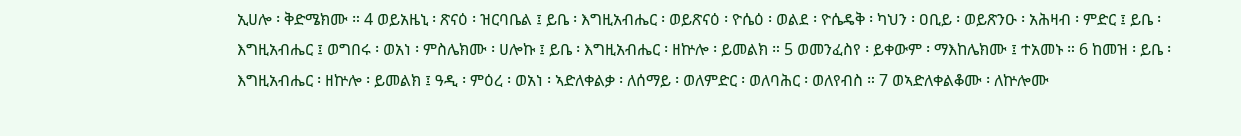ኢሀሎ ፡ ቅድሜክሙ ። 4 ወይአዜኒ ፡ ጽናዕ ፡ ዝርባቤል ፤ ይቤ ፡ እግዚአብሔር ፡ ወይጽናዕ ፡ ዮሴዕ ፡ ወልደ ፡ ዮሴዴቅ ፡ ካህን ፡ ዐቢይ ፡ ወይጽንዑ ፡ አሕዛብ ፡ ምድር ፤ ይቤ ፡ እግዚአብሔር ፤ ወግበሩ ፡ ወአነ ፡ ምስሌክሙ ፡ ሀሎኩ ፤ ይቤ ፡ እግዚአብሔር ፡ ዘኵሎ ፡ ይመልክ ። 5 ወመንፈስየ ፡ ይቀውም ፡ ማእከሌክሙ ፤ ተአመኑ ። 6 ከመዝ ፡ ይቤ ፡ እግዚአብሔር ፡ ዘኵሎ ፡ ይመልክ ፤ ዓዲ ፡ ምዕረ ፡ ወአነ ፡ ኣድለቀልቃ ፡ ለሰማይ ፡ ወለምድር ፡ ወለባሕር ፡ ወለየብስ ። 7 ወኣድለቀልቆሙ ፡ ለኵሎሙ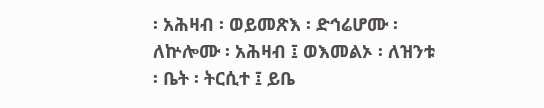፡ አሕዛብ ፡ ወይመጽእ ፡ ድኅሬሆሙ ፡ ለኵሎሙ ፡ አሕዛብ ፤ ወእመልኦ ፡ ለዝንቱ ፡ ቤት ፡ ትርሲተ ፤ ይቤ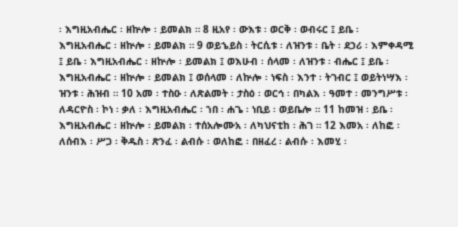፡ እግዚአብሔር ፡ ዘኵሎ ፡ ይመልክ ። 8 ዚአየ ፡ ውእቱ ፡ ወርቅ ፡ ወብሩር ፤ ይቤ ፡ እግዚአብሔር ፡ ዘኵሎ ፡ ይመልክ ። 9 ወይኄይስ ፡ ትርሲቱ ፡ ለዝንቱ ፡ ቤት ፡ ደኃሪ ፡ እምቀዳሚ ፤ ይቤ ፡ እግዚአብሔር ፡ ዘኵሎ ፡ ይመልክ ፤ ወእሁብ ፡ ሰላመ ፡ ለዝንቱ ፡ ብሔር ፤ ይቤ ፡ እግዚአብሔር ፡ ዘኵሎ ፡ ይመልክ ፤ ወሰላመ ፡ ለኵሎ ፡ ነፍስ ፡ እንተ ፡ ትገብር ፤ ወይትነሣእ ፡ ዝንቱ ፡ ሕዝብ ። 10 አመ ፡ ተስዑ ፡ ለጽልመት ፡ ታስዕ ፡ ወርኅ ፡ በካልእ ፡ ዓመተ ፡ መንግሥቱ ፡ ለዳርዮስ ፡ ኮነ ፡ ቃለ ፡ እግዚአብሔር ፡ ኀበ ፡ ሐጌ ፡ ነቢይ ፡ ወይቤሎ ። 11 ከመዝ ፡ ይቤ ፡ እግዚአብሔር ፡ ዘኵሎ ፡ ይመልክ ፡ ተሰአሎሙአ ፡ ለካህናቲከ ፡ ሕገ ። 12 እመአ ፡ ለከፎ ፡ ለሰብእ ፡ ሥጋ ፡ ቅዱስ ፡ ጽንፈ ፡ ልብሱ ፡ ወለከፎ ፡ በዘፈረ ፡ ልብሱ ፡ እመሂ ፡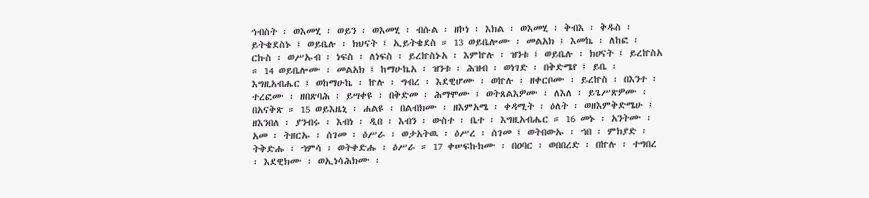ኅብስት ፡ ወእመሂ ፡ ወይን ፡ ወእመሂ ፡ ብሱል ፡ ዘኮነ ፡ እክል ፡ ወእመሂ ፡ ቅብእ ፡ ቅዱስ ፡ ይትቄደስኑ ፤ ወይቤሉ ፡ ክህናት ፤ ኢይትቄደስ ። 13 ወይቤሎሙ ፡ መልአክ ፤ እመኬ ፡ ለከፎ ፡ ርኩስ ፡ ወሥኡብ ፡ ነፍስ ፡ ለነፍስ ፡ ይረኵስኑአ ፡ እምኵሉ ፡ ዝንቱ ፤ ወይቤሉ ፡ ክሀናት ፤ ይረኵስአ ። 14 ወይቤሎሙ ፡ መልአክ ፤ ከማሁኬአ ፡ ዝንቱ ፡ ሕዝብ ፡ ወነገድ ፡ በቅድሜየ ፤ ይቤ ፡ እግዚአብሔር ፤ ወከማሁኬ ፡ ኵሉ ፡ ግብረ ፡ እደዊሆሙ ፡ ወኵሉ ፡ ዘቀርቦሙ ፡ ይረኵስ ፡ በእንተ ፡ ተረፎሙ ፡ ዘበጽባሕ ፡ ይሣቀዩ ፡ በቅድመ ፡ ሕማሞሙ ፤ ወትጸልእዎሙ ፡ ለእለ ፡ ይጌሥጽዎሙ ፡ በአናቅጽ ። 15 ወይእዜኒ ፡ ሐልዩ ፡ በልብክሙ ፡ ዘእምአሜ ፡ ቀዳሚት ፡ ዕለት ፡ ወዘእምቅድሜሁ ፤ ዘእንበለ ፡ ያንብሩ ፡ እብነ ፡ ዲበ ፡ እብን ፡ ውስተ ፡ ቤተ ፡ እግዚአብሔር ። 16 መኑ ፡ አንትሙ ፡ አመ ፡ ትዘርኡ ፡ ሰገመ ፡ ዕሥራ ፡ ወታአትዉ ፡ ዕሥረ ፡ ሰገመ ፤ ወትበውኡ ፡ ኀበ ፡ ምክያድ ፡ ትቅድሑ ፡ ኀምሳ ፡ ወትቀድሑ ፡ ዕሥራ ። 17 ቀሠፍኩክሙ ፡ በዐባር ፡ ወበበረድ ፡ በኵሉ ፡ ተግበረ ፡ እደዊክሙ ፡ ወኢነሳሕክሙ ፡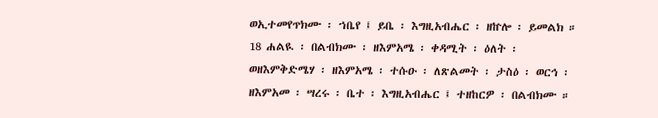ወኢተመየጥክሙ ፡ ኀቤየ ፤ ይቤ ፡ እግዚአብሔር ፡ ዘኵሎ ፡ ይመልክ ። 18 ሐልዪ ፡ በልብክሙ ፡ ዘእምአሜ ፡ ቀዳሚት ፡ ዕለት ፡ ወዘእምቅድሜሃ ፡ ዘእምአሜ ፡ ተሱዑ ፡ ለጽልመት ፡ ታስዕ ፡ ወርኅ ፡ ዘእምአመ ፡ ሣረሩ ፡ ቤተ ፡ እግዚአብሔር ፤ ተዘከርዎ ፡ በልብክሙ ።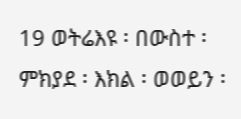19 ወትሬእዩ ፡ በውስተ ፡ ምክያደ ፡ እክል ፡ ወወይን ፡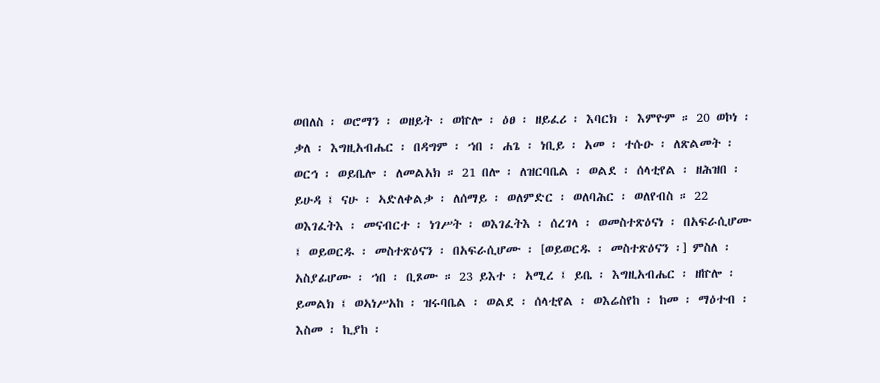ወበለስ ፡ ወሮማን ፡ ወዘይት ፡ ወኵሎ ፡ ዕፀ ፡ ዘይፈሪ ፡ እባርክ ፡ እምዮም ። 20 ወኮነ ፡ ቃለ ፡ እግዚአብሔር ፡ በዳግም ፡ ኀበ ፡ ሐጌ ፡ ነቢይ ፡ አመ ፡ ተሱዑ ፡ ለጽልመት ፡ ወርኅ ፡ ወይቤሎ ፡ ለመልአክ ። 21 በሎ ፡ ለዝርባቤል ፡ ወልደ ፡ ሰላቲየል ፡ ዘሕዝበ ፡ ይሁዳ ፤ ናሁ ፡ ኣድለቀልቃ ፡ ለሰማይ ፡ ወለምድር ፡ ወለባሕር ፡ ወለየብስ ። 22 ወእገፈትእ ፡ መናብርተ ፡ ነገሥት ፡ ወእገፈትእ ፡ ሰረገላ ፡ ወመስተጽዕናነ ፡ በአፍራሲሆሙ ፤ ወይወርዱ ፡ መስተጽዕናን ፡ በአፍራሲሆሙ ፡ [ወይወርዱ ፡ መስተጽዕናን ፡] ምስለ ፡ አስያፊሆሙ ፡ ኀበ ፡ ቢጾሙ ። 23 ይእተ ፡ አሚረ ፤ ይቤ ፡ እግዚአብሔር ፡ ዘኵሎ ፡ ይመልክ ፤ ወኣነሥአከ ፡ ዝሩባቤል ፡ ወልደ ፡ ሰላቲየል ፡ ወእሬስየከ ፡ ከመ ፡ ማዕተብ ፡ እስመ ፡ ኪያከ ፡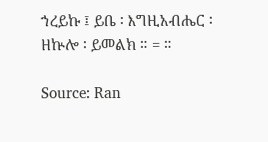ኀረይኩ ፤ ይቤ ፡ እግዚአብሔር ፡ ዘኵሎ ፡ ይመልክ ። = ።

Source: Ran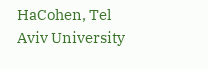HaCohen, Tel Aviv University